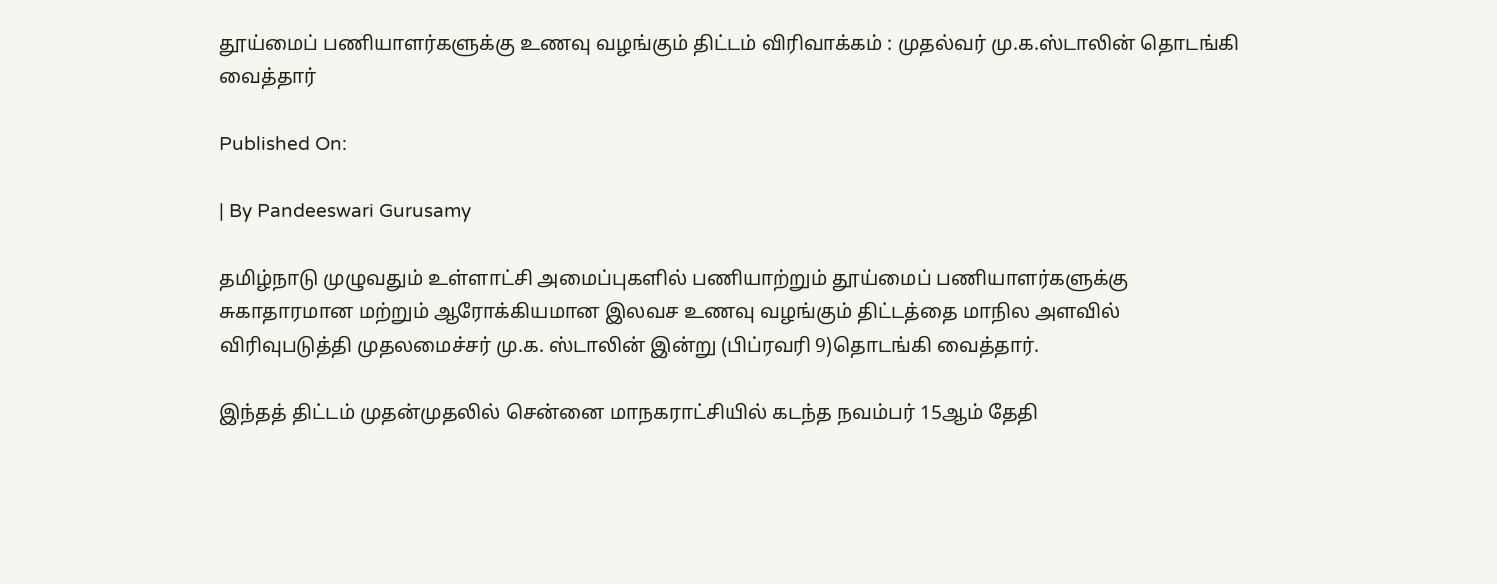தூய்மைப் பணியாளர்களுக்கு உணவு வழங்கும் திட்டம் விரிவாக்கம் : முதல்வர் மு.க.ஸ்டாலின் தொடங்கி வைத்தார்

Published On:

| By Pandeeswari Gurusamy

தமிழ்நாடு முழுவதும் உள்ளாட்சி அமைப்புகளில் பணியாற்றும் தூய்மைப் பணியாளர்களுக்கு சுகாதாரமான மற்றும் ஆரோக்கியமான இலவச உணவு வழங்கும் திட்டத்தை மாநில அளவில் விரிவுபடுத்தி முதலமைச்சர் மு.க. ஸ்டாலின் இன்று (பிப்ரவரி 9)தொடங்கி வைத்தார்.

இந்தத் திட்டம் முதன்முதலில் சென்னை மாநகராட்சியில் கடந்த நவம்பர் 15ஆம் தேதி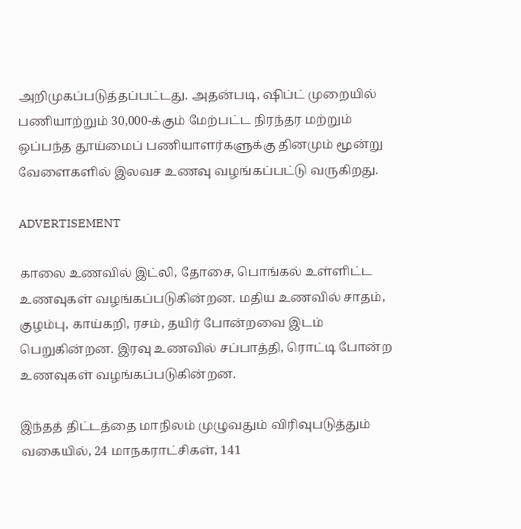அறிமுகப்படுத்தப்பட்டது. அதன்படி, ஷிப்ட் முறையில் பணியாற்றும் 30,000-க்கும் மேற்பட்ட நிரந்தர மற்றும் ஒப்பந்த தூய்மைப் பணியாளர்களுக்கு தினமும் மூன்று வேளைகளில் இலவச உணவு வழங்கப்பட்டு வருகிறது.

ADVERTISEMENT

காலை உணவில் இட்லி, தோசை, பொங்கல் உள்ளிட்ட உணவுகள் வழங்கப்படுகின்றன. மதிய உணவில் சாதம், குழம்பு, காய்கறி, ரசம், தயிர் போன்றவை இடம் பெறுகின்றன. இரவு உணவில் சப்பாத்தி, ரொட்டி போன்ற உணவுகள் வழங்கப்படுகின்றன.

இந்தத் திட்டத்தை மாநிலம் முழுவதும் விரிவுபடுத்தும் வகையில், 24 மாநகராட்சிகள், 141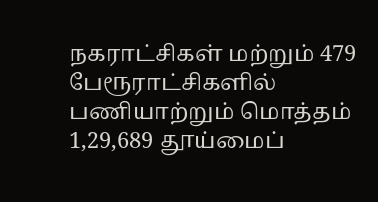நகராட்சிகள் மற்றும் 479 பேரூராட்சிகளில் பணியாற்றும் மொத்தம் 1,29,689 தூய்மைப்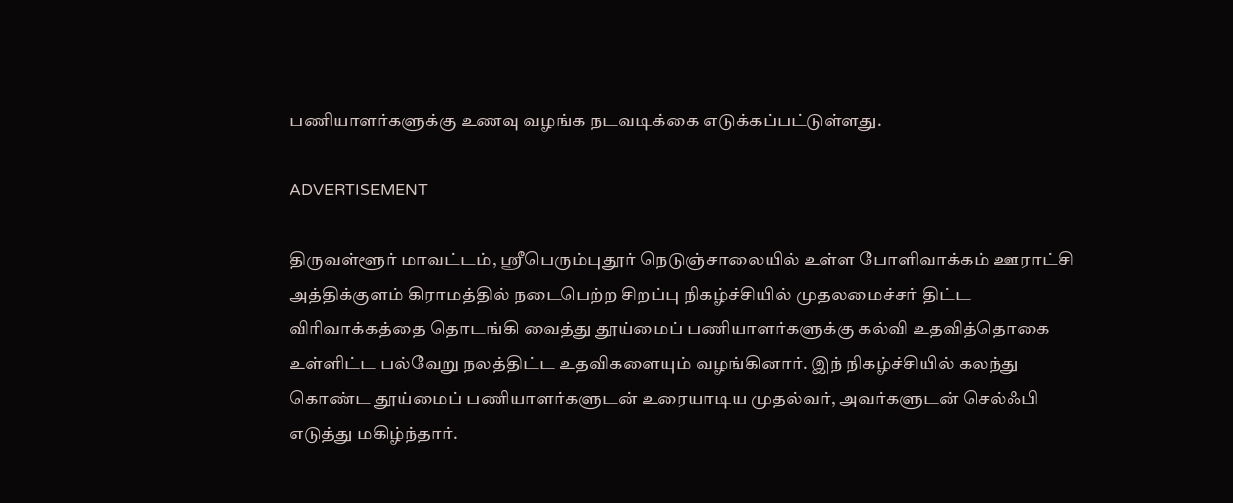பணியாளர்களுக்கு உணவு வழங்க நடவடிக்கை எடுக்கப்பட்டுள்ளது.

ADVERTISEMENT

திருவள்ளூர் மாவட்டம், ஸ்ரீபெரும்புதூர் நெடுஞ்சாலையில் உள்ள போளிவாக்கம் ஊராட்சி அத்திக்குளம் கிராமத்தில் நடைபெற்ற சிறப்பு நிகழ்ச்சியில் முதலமைச்சர் திட்ட விரிவாக்கத்தை தொடங்கி வைத்து தூய்மைப் பணியாளர்களுக்கு கல்வி உதவித்தொகை உள்ளிட்ட பல்வேறு நலத்திட்ட உதவிகளையும் வழங்கினார். இந் நிகழ்ச்சியில் கலந்து கொண்ட தூய்மைப் பணியாளர்களுடன் உரையாடிய முதல்வர், அவர்களுடன் செல்ஃபி எடுத்து மகிழ்ந்தார்.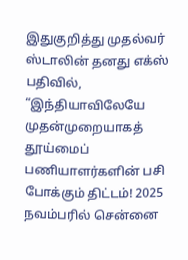இதுகுறித்து முதல்வர் ஸ்டாலின் தனது எக்ஸ் பதிவில், “இந்தியாவிலேயே முதன்முறையாகத் தூய்மைப் பணியாளர்களின் பசி போக்கும் திட்டம்! 2025 நவம்பரில் சென்னை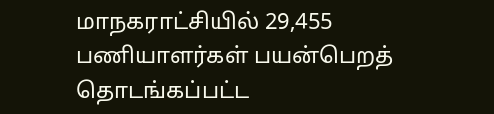மாநகராட்சியில் 29,455 பணியாளர்கள் பயன்பெறத் தொடங்கப்பட்ட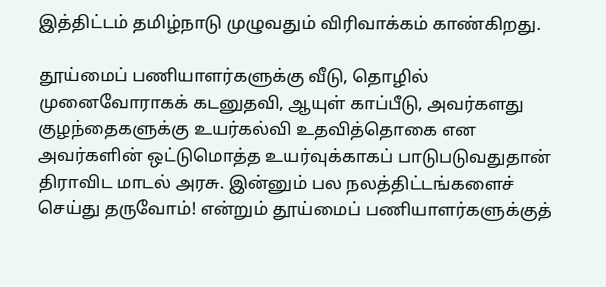இத்திட்டம் தமிழ்நாடு முழுவதும் விரிவாக்கம் காண்கிறது.

தூய்மைப் பணியாளர்களுக்கு வீடு, தொழில் முனைவோராகக் கடனுதவி, ஆயுள் காப்பீடு, அவர்களது குழந்தைகளுக்கு உயர்கல்வி உதவித்தொகை என அவர்களின் ஒட்டுமொத்த உயர்வுக்காகப் பாடுபடுவதுதான் திராவிட மாடல் அரசு. இன்னும் பல நலத்திட்டங்களைச் செய்து தருவோம்! என்றும் தூய்மைப் பணியாளர்களுக்குத்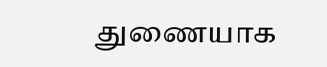துணையாக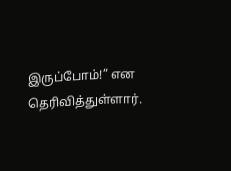இருப்போம்!” என தெரிவித்துள்ளார்.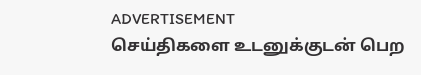ADVERTISEMENT
செய்திகளை உடனுக்குடன் பெற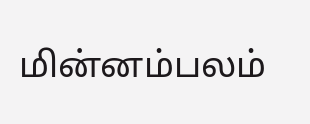மின்னம்பலம்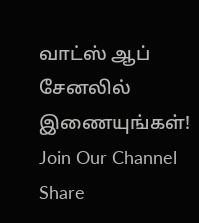வாட்ஸ் ஆப் சேனலில் இணையுங்கள்!
Join Our Channel
Share